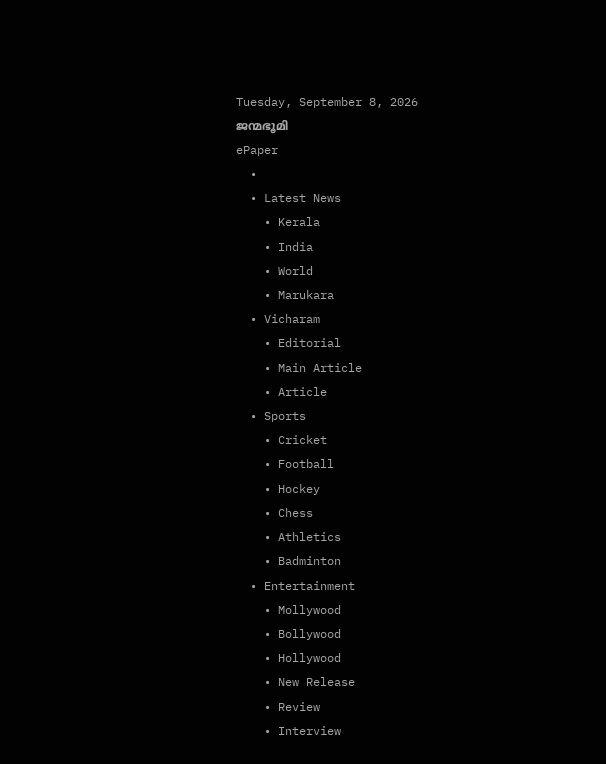Tuesday, September 8, 2026
ജന്മഭൂമി
ePaper
  •
  • Latest News
    • Kerala
    • India
    • World
    • Marukara
  • Vicharam
    • Editorial
    • Main Article
    • Article
  • Sports
    • Cricket
    • Football
    • Hockey
    • Chess
    • Athletics
    • Badminton
  • Entertainment
    • Mollywood
    • Bollywood
    • Hollywood
    • New Release
    • Review
    • Interview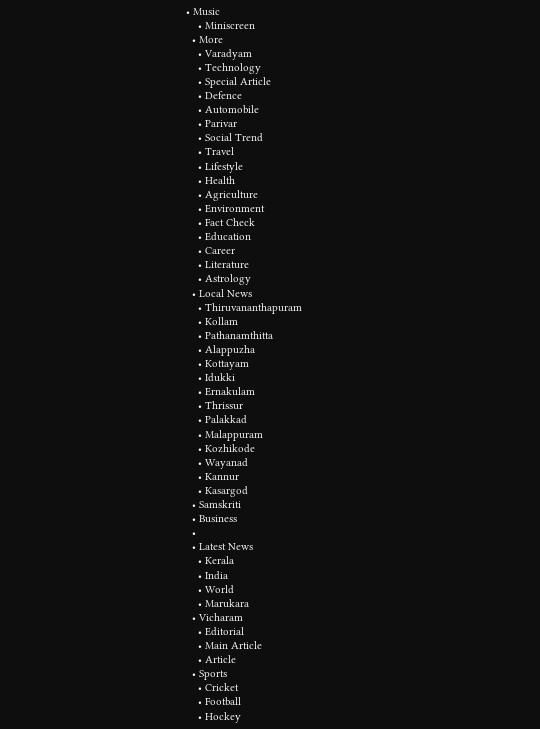• Music
    • Miniscreen
  • More
    • Varadyam
    • Technology
    • Special Article
    • Defence
    • Automobile
    • Parivar
    • Social Trend
    • Travel
    • Lifestyle
    • Health
    • Agriculture
    • Environment
    • Fact Check
    • Education
    • Career
    • Literature
    • Astrology
  • Local News
    • Thiruvananthapuram
    • Kollam
    • Pathanamthitta
    • Alappuzha
    • Kottayam
    • Idukki
    • Ernakulam
    • Thrissur
    • Palakkad
    • Malappuram
    • Kozhikode
    • Wayanad
    • Kannur
    • Kasargod
  • Samskriti
  • Business
  •
  • Latest News
    • Kerala
    • India
    • World
    • Marukara
  • Vicharam
    • Editorial
    • Main Article
    • Article
  • Sports
    • Cricket
    • Football
    • Hockey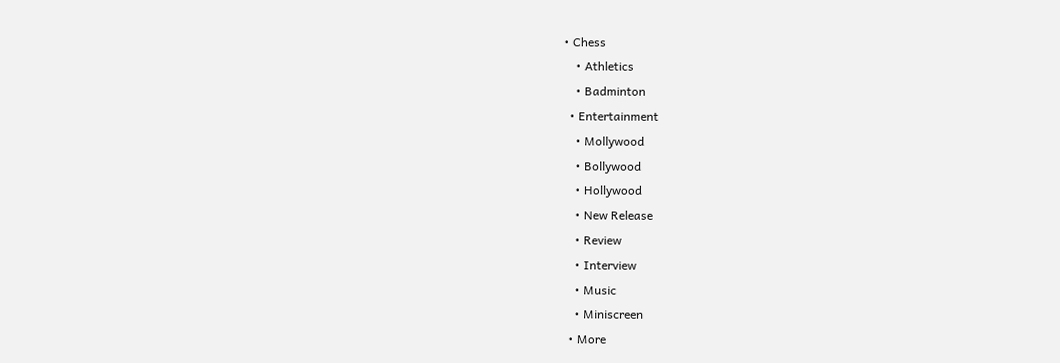• Chess
    • Athletics
    • Badminton
  • Entertainment
    • Mollywood
    • Bollywood
    • Hollywood
    • New Release
    • Review
    • Interview
    • Music
    • Miniscreen
  • More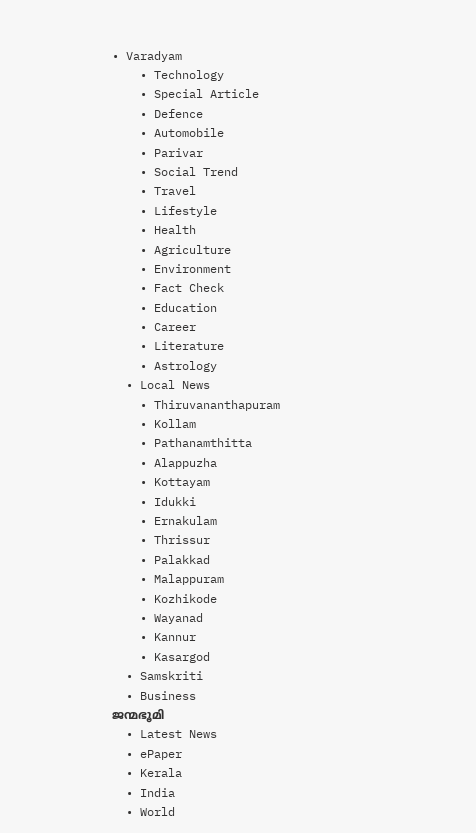• Varadyam
    • Technology
    • Special Article
    • Defence
    • Automobile
    • Parivar
    • Social Trend
    • Travel
    • Lifestyle
    • Health
    • Agriculture
    • Environment
    • Fact Check
    • Education
    • Career
    • Literature
    • Astrology
  • Local News
    • Thiruvananthapuram
    • Kollam
    • Pathanamthitta
    • Alappuzha
    • Kottayam
    • Idukki
    • Ernakulam
    • Thrissur
    • Palakkad
    • Malappuram
    • Kozhikode
    • Wayanad
    • Kannur
    • Kasargod
  • Samskriti
  • Business
ജന്മഭൂമി
  • Latest News
  • ePaper
  • Kerala
  • India
  • World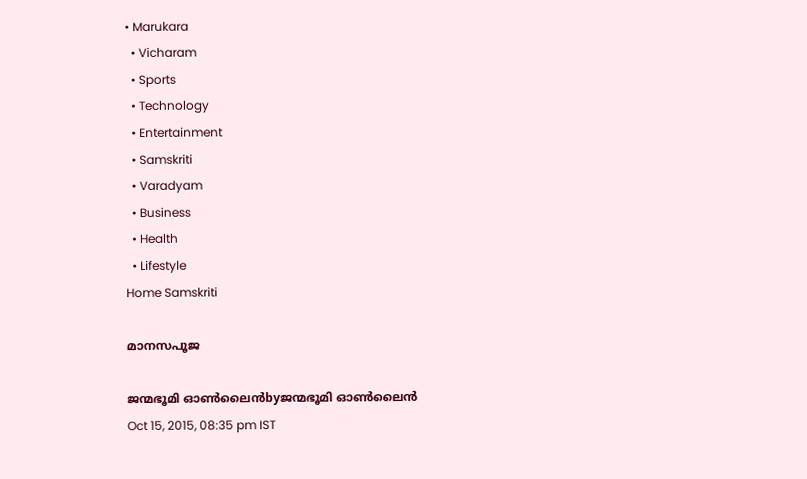• Marukara
  • Vicharam
  • Sports
  • Technology
  • Entertainment
  • Samskriti
  • Varadyam
  • Business
  • Health
  • Lifestyle
Home Samskriti

മാനസപൂജ

ജന്മഭൂമി ഓണ്‍ലൈന്‍byജന്മഭൂമി ഓണ്‍ലൈന്‍
Oct 15, 2015, 08:35 pm IST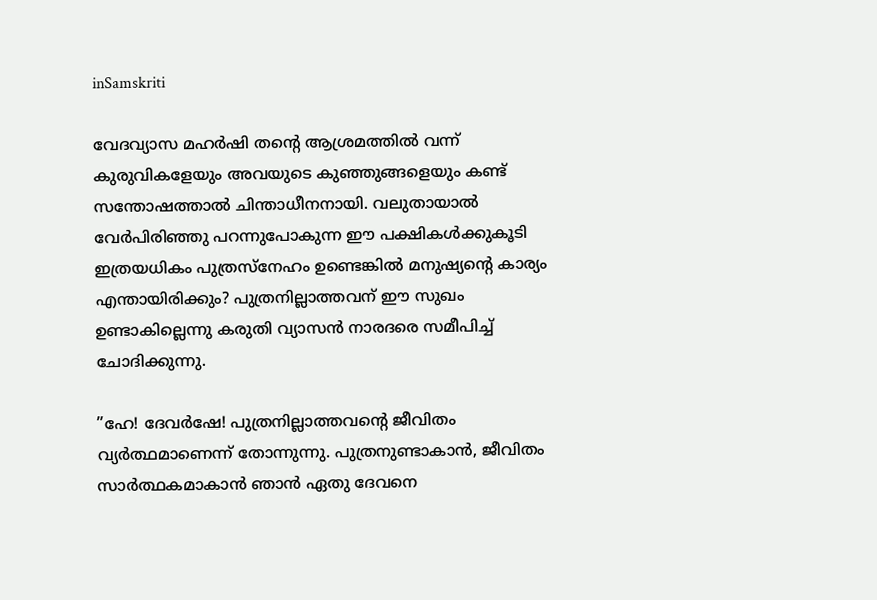inSamskriti

വേദവ്യാസ മഹര്‍ഷി തന്റെ ആശ്രമത്തില്‍ വന്ന് കുരുവികളേയും അവയുടെ കുഞ്ഞുങ്ങളെയും കണ്ട് സന്തോഷത്താല്‍ ചിന്താധീനനായി. വലുതായാല്‍ വേര്‍പിരിഞ്ഞു പറന്നുപോകുന്ന ഈ പക്ഷികള്‍ക്കുകൂടി ഇത്രയധികം പുത്രസ്‌നേഹം ഉണ്ടെങ്കില്‍ മനുഷ്യന്റെ കാര്യം എന്തായിരിക്കും? പുത്രനില്ലാത്തവന് ഈ സുഖം ഉണ്ടാകില്ലെന്നു കരുതി വ്യാസന്‍ നാരദരെ സമീപിച്ച് ചോദിക്കുന്നു.

”ഹേ! ദേവര്‍ഷേ! പുത്രനില്ലാത്തവന്റെ ജീവിതം വ്യര്‍ത്ഥമാണെന്ന് തോന്നുന്നു. പുത്രനുണ്ടാകാന്‍, ജീവിതം സാര്‍ത്ഥകമാകാന്‍ ഞാന്‍ ഏതു ദേവനെ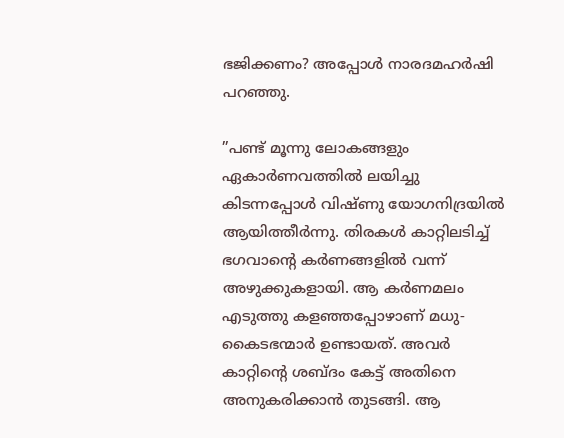ഭജിക്കണം? അപ്പോള്‍ നാരദമഹര്‍ഷി പറഞ്ഞു.

”പണ്ട് മൂന്നു ലോകങ്ങളും ഏകാര്‍ണവത്തില്‍ ലയിച്ചു കിടന്നപ്പോള്‍ വിഷ്ണു യോഗനിദ്രയില്‍ ആയിത്തീര്‍ന്നു. തിരകള്‍ കാറ്റിലടിച്ച് ഭഗവാന്റെ കര്‍ണങ്ങളില്‍ വന്ന് അഴുക്കുകളായി. ആ കര്‍ണമലം എടുത്തു കളഞ്ഞപ്പോഴാണ് മധു-കൈടഭന്മാര്‍ ഉണ്ടായത്. അവര്‍ കാറ്റിന്റെ ശബ്ദം കേട്ട് അതിനെ അനുകരിക്കാന്‍ തുടങ്ങി. ആ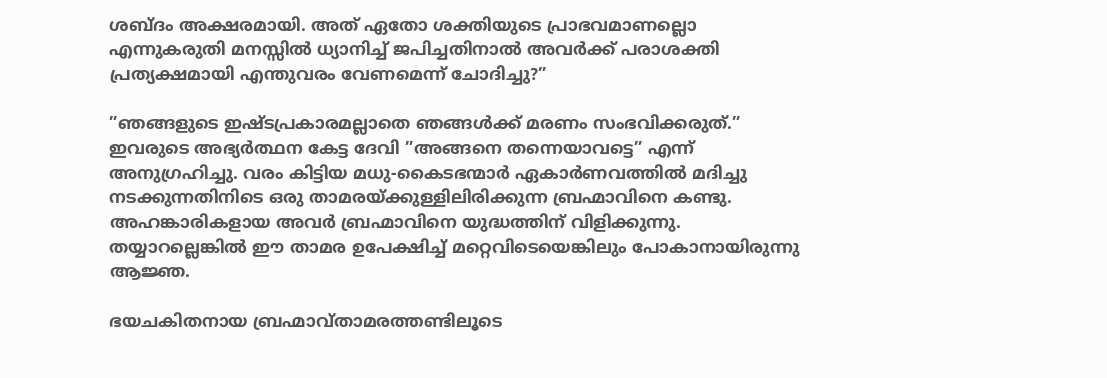ശബ്ദം അക്ഷരമായി. അത് ഏതോ ശക്തിയുടെ പ്രാഭവമാണല്ലൊ എന്നുകരുതി മനസ്സില്‍ ധ്യാനിച്ച് ജപിച്ചതിനാല്‍ അവര്‍ക്ക് പരാശക്തി പ്രത്യക്ഷമായി എന്തുവരം വേണമെന്ന് ചോദിച്ചു?”

”ഞങ്ങളുടെ ഇഷ്ടപ്രകാരമല്ലാതെ ഞങ്ങള്‍ക്ക് മരണം സംഭവിക്കരുത്.” ഇവരുടെ അഭ്യര്‍ത്ഥന കേട്ട ദേവി ”അങ്ങനെ തന്നെയാവട്ടെ” എന്ന് അനുഗ്രഹിച്ചു. വരം കിട്ടിയ മധു-കൈടഭന്മാര്‍ ഏകാര്‍ണവത്തില്‍ മദിച്ചു നടക്കുന്നതിനിടെ ഒരു താമരയ്‌ക്കുള്ളിലിരിക്കുന്ന ബ്രഹ്മാവിനെ കണ്ടു. അഹങ്കാരികളായ അവര്‍ ബ്രഹ്മാവിനെ യുദ്ധത്തിന് വിളിക്കുന്നു. തയ്യാറല്ലെങ്കില്‍ ഈ താമര ഉപേക്ഷിച്ച് മറ്റെവിടെയെങ്കിലും പോകാനായിരുന്നു ആജ്ഞ.

ഭയചകിതനായ ബ്രഹ്മാവ്താമരത്തണ്ടിലൂടെ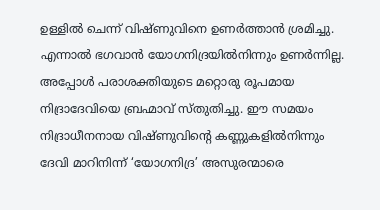ഉള്ളില്‍ ചെന്ന് വിഷ്ണുവിനെ ഉണര്‍ത്താന്‍ ശ്രമിച്ചു. എന്നാല്‍ ഭഗവാന്‍ യോഗനിദ്രയില്‍നിന്നും ഉണര്‍ന്നില്ല. അപ്പോള്‍ പരാശക്തിയുടെ മറ്റൊരു രൂപമായ നിദ്രാദേവിയെ ബ്രഹ്മാവ് സ്തുതിച്ചു. ഈ സമയം നിദ്രാധീനനായ വിഷ്ണുവിന്റെ കണ്ണുകളില്‍നിന്നും ദേവി മാറിനിന്ന് ‘യോഗനിദ്ര’ അസുരന്മാരെ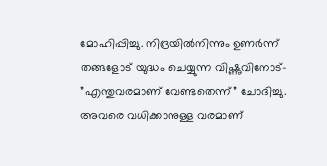മോഹിപ്പിച്ചു. നിദ്രയില്‍നിന്നും ഉണര്‍ന്ന് തങ്ങളോട് യുദ്ധം ചെയ്യുന്ന വിഷ്ണുവിനോട്- ”എന്തുവരമാണ് വേണ്ടതെന്ന്” ചോദിച്ചു. അവരെ വധിക്കാനുള്ള വരമാണ്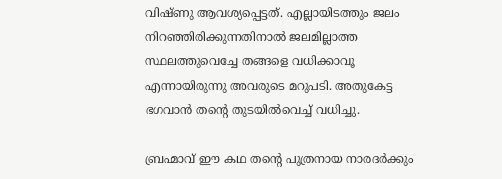വിഷ്ണു ആവശ്യപ്പെട്ടത്. എല്ലായിടത്തും ജലം നിറഞ്ഞിരിക്കുന്നതിനാല്‍ ജലമില്ലാത്ത സ്ഥലത്തുവെച്ചേ തങ്ങളെ വധിക്കാവൂ എന്നായിരുന്നു അവരുടെ മറുപടി. അതുകേട്ട ഭഗവാന്‍ തന്റെ തുടയില്‍വെച്ച് വധിച്ചു.

ബ്രഹ്മാവ് ഈ കഥ തന്റെ പുത്രനായ നാരദര്‍ക്കും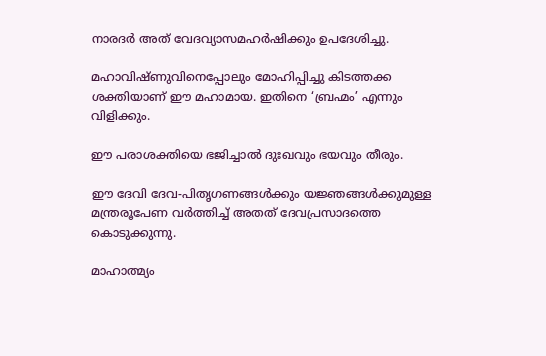നാരദര്‍ അത് വേദവ്യാസമഹര്‍ഷിക്കും ഉപദേശിച്ചു.

മഹാവിഷ്ണുവിനെപ്പോലും മോഹിപ്പിച്ചു കിടത്തക്ക ശക്തിയാണ് ഈ മഹാമായ. ഇതിനെ ‘ബ്രഹ്മം’ എന്നും വിളിക്കും.

ഈ പരാശക്തിയെ ഭജിച്ചാല്‍ ദുഃഖവും ഭയവും തീരും.

ഈ ദേവി ദേവ-പിതൃഗണങ്ങള്‍ക്കും യജ്ഞങ്ങള്‍ക്കുമുള്ള മന്ത്രരൂപേണ വര്‍ത്തിച്ച് അതത് ദേവപ്രസാദത്തെ കൊടുക്കുന്നു.

മാഹാത്മ്യം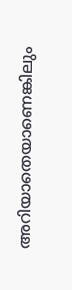അറിയാതെയാണെങ്കിലും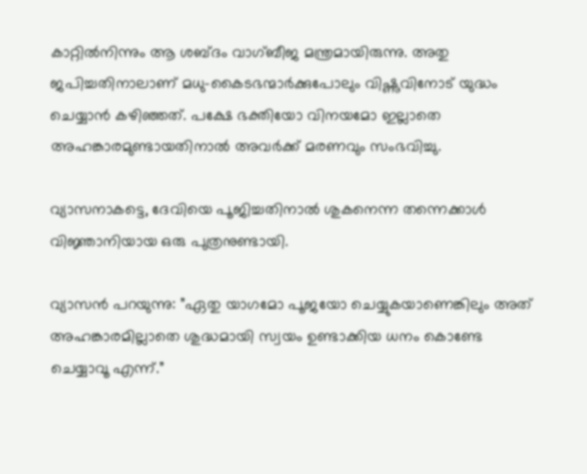കാറ്റില്‍നിന്നും ആ ശബ്ദം വാഗ്ബീജ മന്ത്രമായിരുന്നു. അതു ജപിച്ചതിനാലാണ് മധു-കൈടഭന്മാര്‍ക്കുപോലും വിഷ്ണുവിനോട് യുദ്ധം ചെയ്യാന്‍ കഴിഞ്ഞത്. പക്ഷേ ഭക്തിയോ വിനയമോ ഇല്ലാതെ അഹങ്കാരമുണ്ടായതിനാല്‍ അവര്‍ക്ക് മരണവും സംഭവിച്ചു.

വ്യാസനാകട്ടെ, ദേവിയെ പൂജിച്ചതിനാല്‍ ശുകനെന്ന തന്നെക്കാള്‍ വിജ്ഞാനിയായ ഒരു പുത്രനുണ്ടായി.

വ്യാസന്‍ പറയുന്നു: ”ഏതു യാഗമോ പൂജയോ ചെയ്യുകയാണെങ്കിലും അത് അഹങ്കാരമില്ലാതെ ശുദ്ധമായി സ്വയം ഉണ്ടാക്കിയ ധനം കൊണ്ടേ ചെയ്യാവൂ എന്ന്.”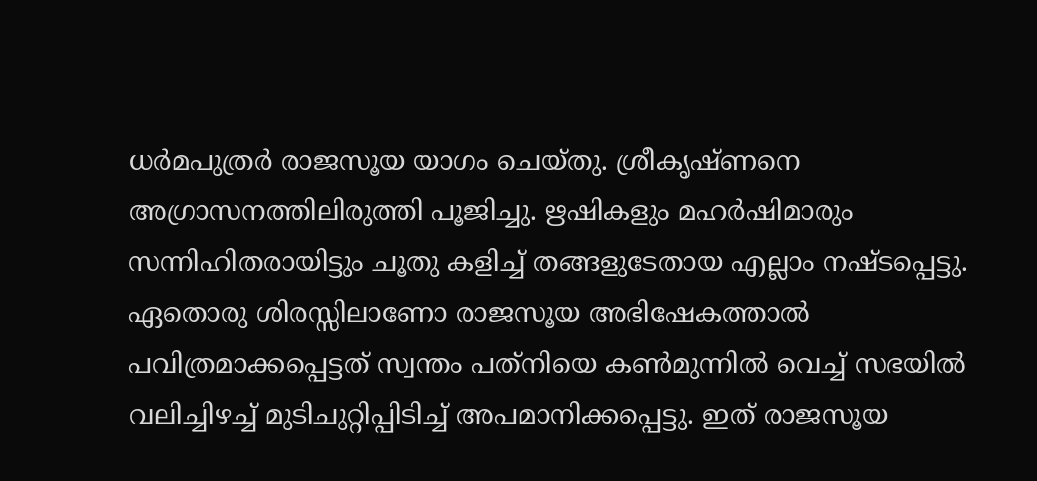ധര്‍മപുത്രര്‍ രാജസൂയ യാഗം ചെയ്തു. ശ്രീകൃഷ്ണനെ അഗ്രാസനത്തിലിരുത്തി പൂജിച്ചു. ഋഷികളും മഹര്‍ഷിമാരും സന്നിഹിതരായിട്ടും ചൂതു കളിച്ച് തങ്ങളുടേതായ എല്ലാം നഷ്ടപ്പെട്ടു. ഏതൊരു ശിരസ്സിലാണോ രാജസൂയ അഭിഷേകത്താല്‍ പവിത്രമാക്കപ്പെട്ടത് സ്വന്തം പത്‌നിയെ കണ്‍മുന്നില്‍ വെച്ച് സഭയില്‍ വലിച്ചിഴച്ച് മുടിചുറ്റിപ്പിടിച്ച് അപമാനിക്കപ്പെട്ടു. ഇത് രാജസൂയ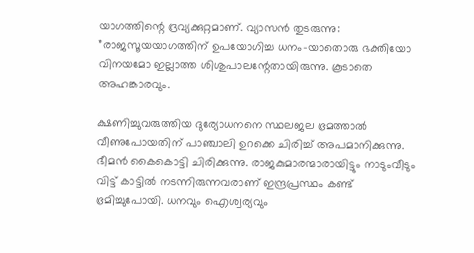യാഗത്തിന്റെ ദ്രവ്യക്കുറ്റമാണ്. വ്യാസന്‍ തുടരുന്നു: ”രാജസൂയയാഗത്തിന് ഉപയോഗിച്ച ധനം-യാതൊരു ഭക്തിയോ വിനയമോ ഇല്ലാത്ത ശിശുപാലന്റേതായിരുന്നു. കൂടാതെ അഹങ്കാരവും.

ക്ഷണിച്ചുവരുത്തിയ ദുര്യോധനനെ സ്ഥലജല ഭ്രമത്താല്‍ വീണുപോയതിന് പാഞ്ചാലി ഉറക്കെ ചിരിച്ച് അപമാനിക്കുന്നു. ഭീമന്‍ കൈകൊട്ടി ചിരിക്കുന്നു. രാജകുമാരന്മാരായിട്ടും നാടുംവീടും വിട്ട് കാട്ടില്‍ നടന്നിരുന്നവരാണ് ഇന്ദ്രപ്രസ്ഥം കണ്ട് ഭ്രമിച്ചുപോയി. ധനവും ഐശ്വര്യവും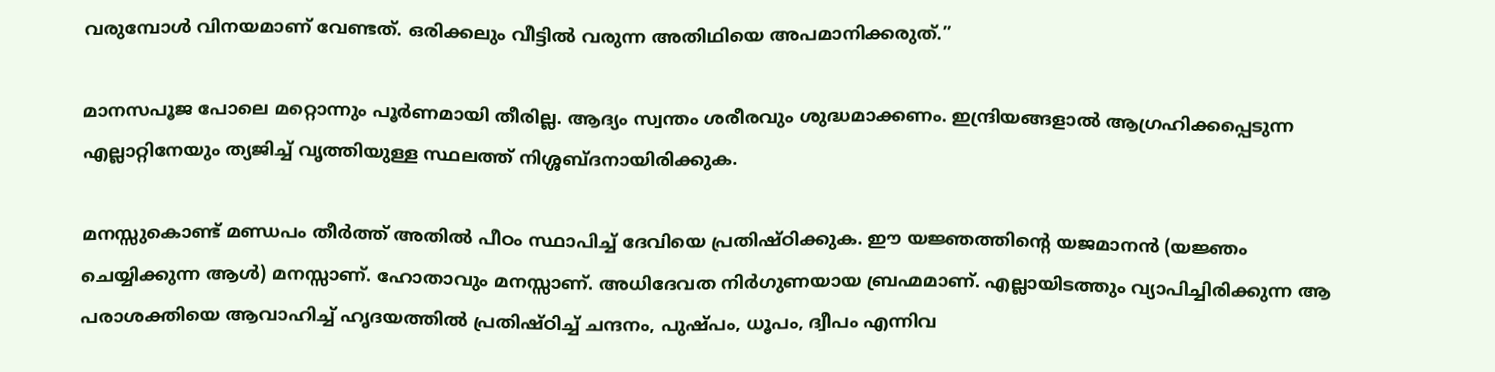വരുമ്പോള്‍ വിനയമാണ് വേണ്ടത്. ഒരിക്കലും വീട്ടില്‍ വരുന്ന അതിഥിയെ അപമാനിക്കരുത്.”

മാനസപൂജ പോലെ മറ്റൊന്നും പൂര്‍ണമായി തീരില്ല. ആദ്യം സ്വന്തം ശരീരവും ശുദ്ധമാക്കണം. ഇന്ദ്രിയങ്ങളാല്‍ ആഗ്രഹിക്കപ്പെടുന്ന എല്ലാറ്റിനേയും ത്യജിച്ച് വൃത്തിയുള്ള സ്ഥലത്ത് നിശ്ശബ്ദനായിരിക്കുക.

മനസ്സുകൊണ്ട് മണ്ഡപം തീര്‍ത്ത് അതില്‍ പീഠം സ്ഥാപിച്ച് ദേവിയെ പ്രതിഷ്ഠിക്കുക. ഈ യജ്ഞത്തിന്റെ യജമാനന്‍ (യജ്ഞം ചെയ്യിക്കുന്ന ആള്‍) മനസ്സാണ്. ഹോതാവും മനസ്സാണ്. അധിദേവത നിര്‍ഗുണയായ ബ്രഹ്മമാണ്. എല്ലായിടത്തും വ്യാപിച്ചിരിക്കുന്ന ആ പരാശക്തിയെ ആവാഹിച്ച് ഹൃദയത്തില്‍ പ്രതിഷ്ഠിച്ച് ചന്ദനം, പുഷ്പം, ധൂപം, ദ്വീപം എന്നിവ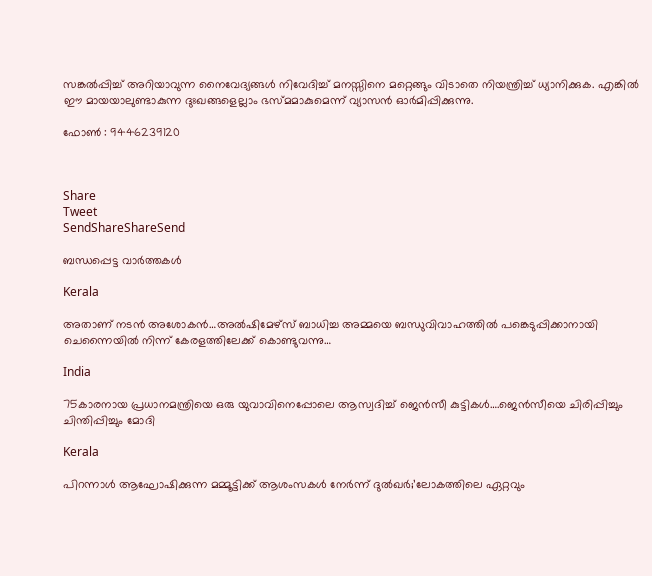സങ്കല്‍പ്പിച്ച് അറിയാവുന്ന നൈവേദ്യങ്ങള്‍ നിവേദിച്ച് മനസ്സിനെ മറ്റെങ്ങും വിടാതെ നിയന്ത്രിച്ച് ധ്യാനിക്കുക. എങ്കില്‍ ഈ മായയാലുണ്ടാകുന്ന ദുഃഖങ്ങളെല്ലാം ഭസ്മമാകുമെന്ന് വ്യാസന്‍ ഓര്‍മിപ്പിക്കുന്നു.

ഫോണ്‍ : 9446239120



Share
Tweet
SendShareShareSend

ബന്ധപ്പെട്ട വാര്‍ത്തകള്‍

Kerala

അതാണ് നടന്‍ അശോകന്‍…അൽഷിമേഴ്‌സ് ബാധിച്ച അമ്മയെ ബന്ധുവിവാഹത്തിൽ പങ്കെടുപ്പിക്കാനായി ചെന്നൈയിൽ നിന്ന് കേരളത്തിലേക്ക് കൊണ്ടുവന്നു…

India

75കാരനായ പ്രധാനമന്ത്രിയെ ഒരു യുവാവിനെപ്പോലെ ആസ്വദിച്ച് ജെന്‍സീ കുട്ടികള്‍….ജെന്‍സീയെ ചിരിപ്പിച്ചും ചിന്തിപ്പിച്ചും മോദി

Kerala

പിറന്നാൾ ആഘോഷിക്കുന്ന മമ്മൂട്ടിക്ക് ആശംസകൾ നേർന്ന് ദുൽഖർ;’ലോകത്തിലെ ഏറ്റവും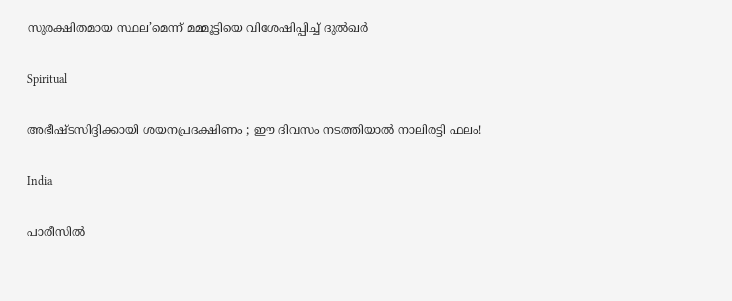സുരക്ഷിതമായ സ്ഥല’മെന്ന് മമ്മൂട്ടിയെ വിശേഷിപ്പിച്ച് ദുല്‍ഖര്‍

Spiritual

അഭീഷ്ടസിദ്ദിക്കായി ശയനപ്രദക്ഷിണം ; ഈ ദിവസം നടത്തിയാൽ നാലിരട്ടി ഫലം!

India

പാരീസില്‍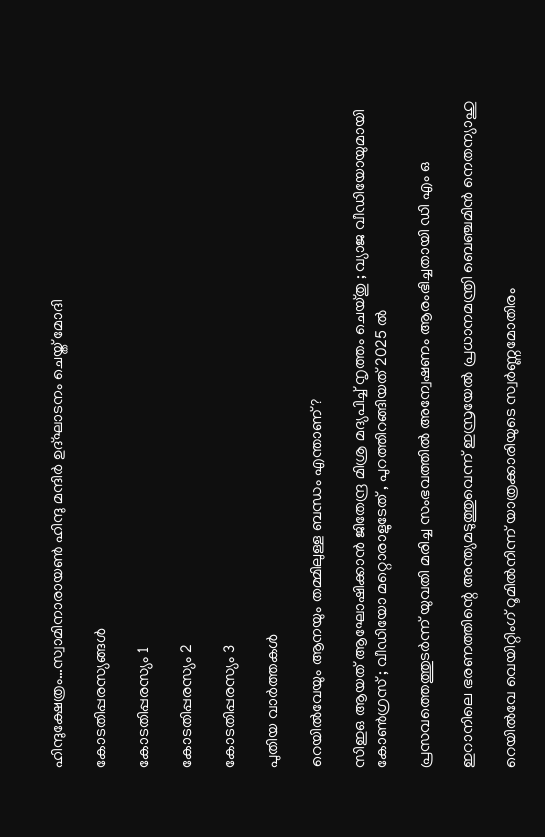ഹിന്ദുക്ഷേത്രം…സ്വാമിനാരായണ്‍ ഹിന്ദു മന്ദിര്‍ ഉദ്ഘാടനം ചെയ്ത് മോദി

കോടതിപ്പരസ്യങ്ങള്‍

കോടതിപ്പരസ്യം 1

കോടതിപ്പരസ്യം 2

കോടതിപ്പരസ്യം 3

പുതിയ വാര്‍ത്തകള്‍

റെയിൽവേയും ആനയും തമ്മിലുള്ള ബന്ധം എന്താണ്?

സിഇഒ ആയത് ആഘോഷിക്കാൻ ജിതേന്ദ്ര മിശ്ര മദ്യപിച്ച് നൃത്തം ചെയ്തു ; വ്യാജ വീഡിയോയുമായി കോൺഗ്രസ് ; വീഡിയോ മറ്റൊരാളുടേത് , പുറത്തിറങ്ങിയത് 2025 ൽ

പ്രസവത്തെത്തുടര്‍ന്ന് യുവതി മരിച്ച സംഭവത്തില്‍ അന്വേഷണം ആരംഭിച്ചതായി ഡി എം ഒ

ഇറാനിലെ ഭരണത്തിന്റെ അന്ത്യമടുത്തുവെന്ന് ഇസ്രയേല്‍ പ്രധാനമന്ത്രി ബെഞ്ചമിന്‍ നെതന്യാഹു

റെയില്‍വേ വെയിറ്റിംഗ് റൂമില്‍നിന്ന് യാത്രക്കാരിയുടെ സ്വര്‍ണ്ണമോതിരം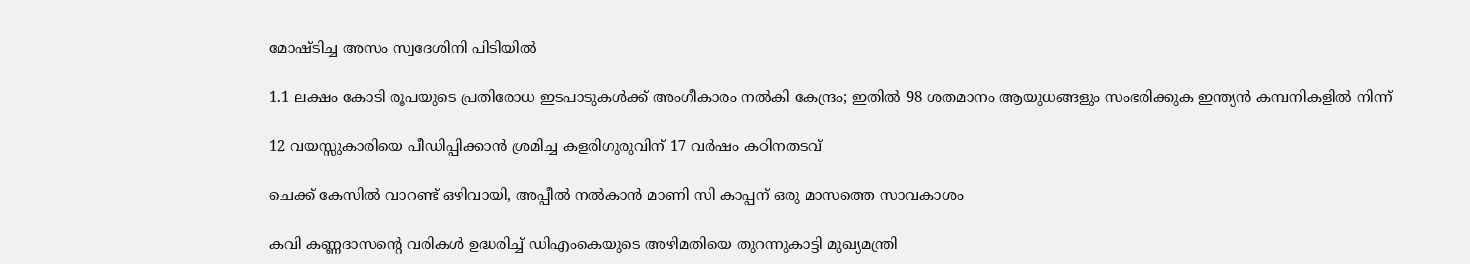മോഷ്ടിച്ച അസം സ്വദേശിനി പിടിയില്‍

1.1 ലക്ഷം കോടി രൂപയുടെ പ്രതിരോധ ഇടപാടുകൾക്ക് അംഗീകാരം നൽകി കേന്ദ്രം; ഇതില്‍ 98 ശതമാനം ആയുധങ്ങളും സംഭരിക്കുക ഇന്ത്യന്‍ കമ്പനികളില്‍ നിന്ന്

12 വയസ്സുകാരിയെ പീഡിപ്പിക്കാന്‍ ശ്രമിച്ച കളരിഗുരുവിന് 17 വര്‍ഷം കഠിനതടവ്

ചെക്ക് കേസില്‍ വാറണ്ട് ഒഴിവായി, അപ്പീല്‍ നല്‍കാന്‍ മാണി സി കാപ്പന് ഒരു മാസത്തെ സാവകാശം

കവി കണ്ണദാസന്റെ വരികള്‍ ഉദ്ധരിച്ച് ഡിഎംകെയുടെ അഴിമതിയെ തുറന്നുകാട്ടി മുഖ്യമന്ത്രി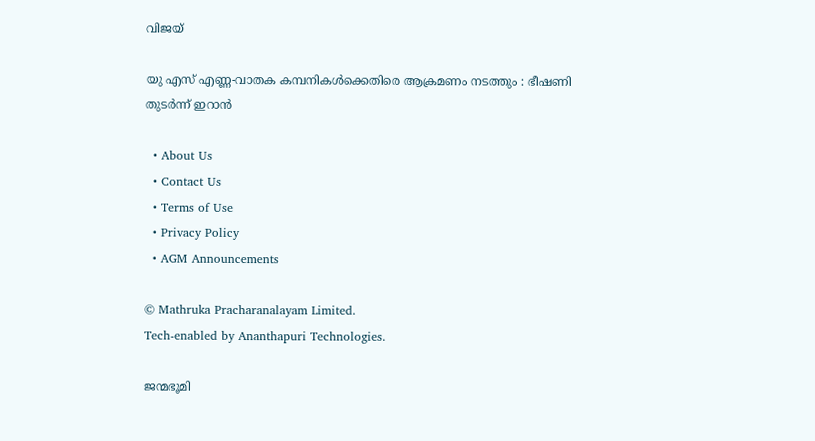വിജയ്

യു എസ് എണ്ണ-വാതക കമ്പനികള്‍ക്കെതിരെ ആക്രമണം നടത്തും : ഭീഷണി തുടർന്ന് ഇറാൻ

  • About Us
  • Contact Us
  • Terms of Use
  • Privacy Policy
  • AGM Announcements

© Mathruka Pracharanalayam Limited.
Tech-enabled by Ananthapuri Technologies.

ജന്മഭൂമി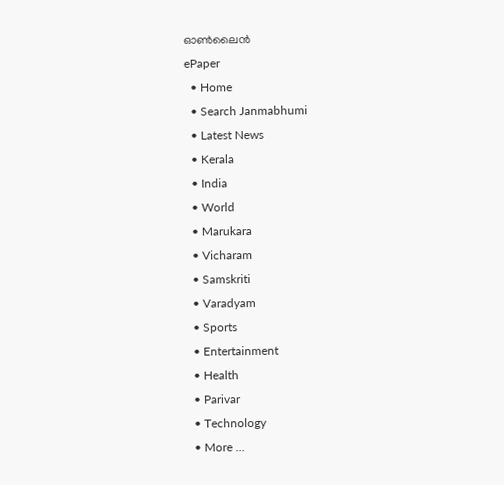ഓണ്‍ലൈന്‍
ePaper
  • Home
  • Search Janmabhumi
  • Latest News
  • Kerala
  • India
  • World
  • Marukara
  • Vicharam
  • Samskriti
  • Varadyam
  • Sports
  • Entertainment
  • Health
  • Parivar
  • Technology
  • More …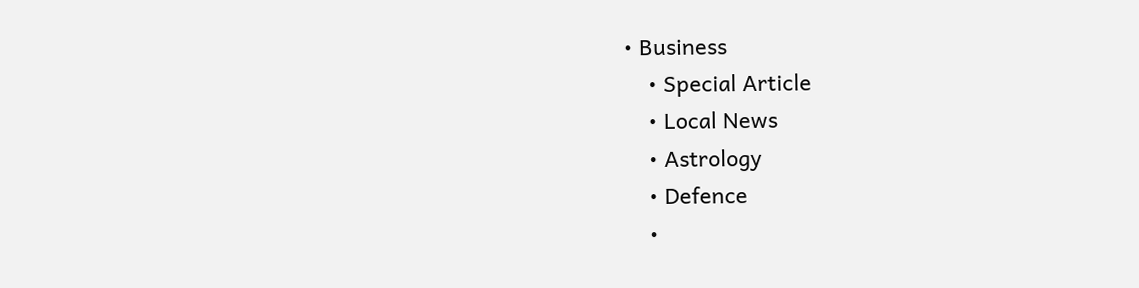• Business
    • Special Article
    • Local News
    • Astrology
    • Defence
    •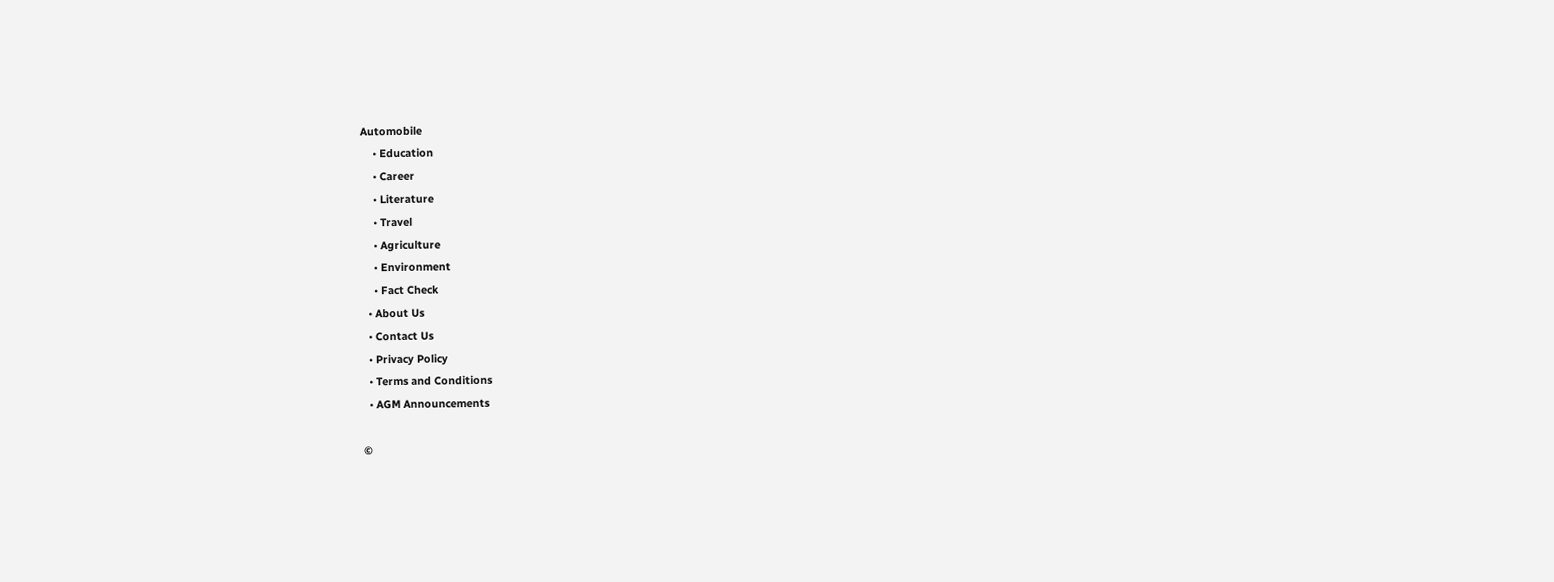Automobile
    • Education
    • Career
    • Literature
    • Travel
    • Agriculture
    • Environment
    • Fact Check
  • About Us
  • Contact Us
  • Privacy Policy
  • Terms and Conditions
  • AGM Announcements

©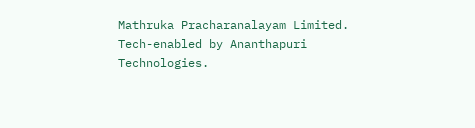Mathruka Pracharanalayam Limited.
Tech-enabled by Ananthapuri Technologies.